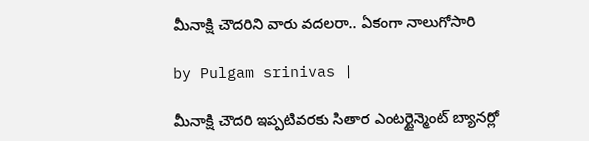మీనాక్షి చౌదరిని వారు వదలరా.. ఏకంగా నాలుగోసారి

by Pulgam srinivas |

మీనాక్షి చౌదరి ఇప్పటివరకు సితార ఎంటర్టైన్మెంట్ బ్యానర్లో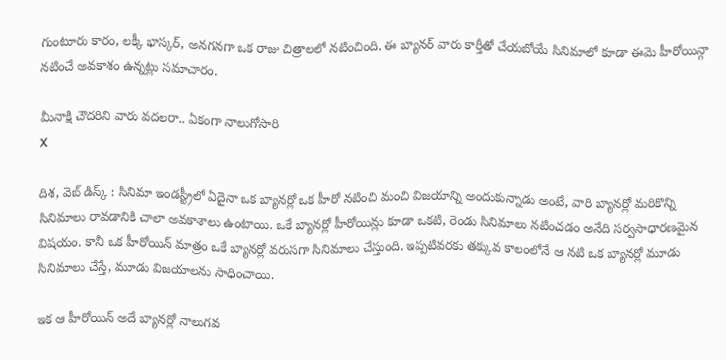గుంటూరు కారం, లక్కీ భాస్కర్, అనగనగా ఒక రాజు చిత్రాలలో నటించింది. ఈ బ్యానర్ వారు కార్తీతో చేయబోయే సినిమాలో కూడా ఈమె హీరోయిన్గా నటించే అవకాశం ఉన్నట్లు సమాచారం.

మీనాక్షి చౌదరిని వారు వదలరా.. ఏకంగా నాలుగోసారి
X

దిశ, వెబ్ డిస్క్ : సినిమా ఇండస్ట్రీలో ఏదైనా ఒక బ్యానర్లో ఒక హీరో నటించి మంచి విజయాన్ని అందుకున్నాడు అంటే, వారి బ్యానర్లో మరికొన్ని సినిమాలు రావడానికి చాలా అవకాశాలు ఉంటాయి. ఒకే బ్యానర్లో హీరోయిన్లు కూడా ఒకటి, రెండు సినిమాలు నటించడం అనేది సర్వసాధారణమైన విషయం. కానీ ఒక హీరోయిన్ మాత్రం ఒకే బ్యానర్లో వరుసగా సినిమాలు చేస్తుంది. ఇప్పటివరకు తక్కువ కాలంలోనే ఆ నటి ఒక బ్యానర్లో మూడు సినిమాలు చేస్తే, మూడు విజయాలను సాధించాయి.

ఇక ఆ హీరోయిన్ అదే బ్యానర్లో నాలుగవ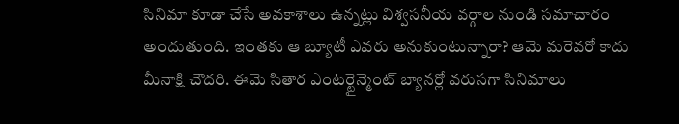సినిమా కూడా చేసే అవకాశాలు ఉన్నట్లు విశ్వసనీయ వర్గాల నుండి సమాచారం అందుతుంది. ఇంతకు ఆ బ్యూటీ ఎవరు అనుకుంటున్నారా? ఆమె మరెవరో కాదు మీనాక్షి చౌదరి. ఈమె సితార ఎంటర్టైన్మెంట్ బ్యానర్లో వరుసగా సినిమాలు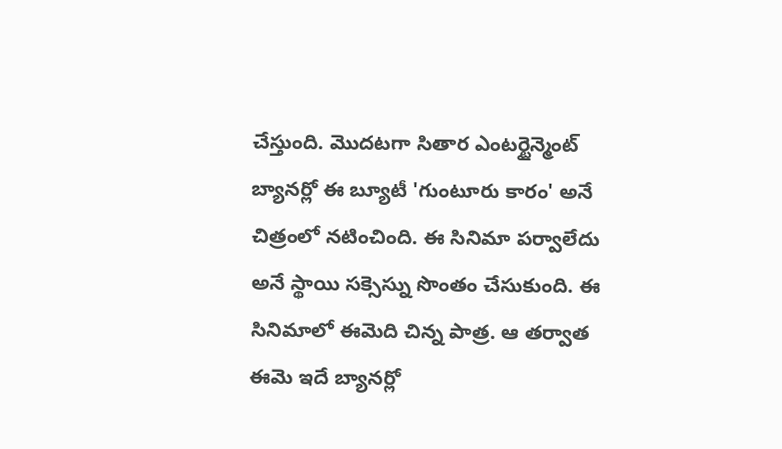చేస్తుంది. మొదటగా సితార ఎంటర్టైన్మెంట్ బ్యానర్లో ఈ బ్యూటీ 'గుంటూరు కారం' అనే చిత్రంలో నటించింది. ఈ సినిమా పర్వాలేదు అనే స్థాయి సక్సెస్ను సొంతం చేసుకుంది. ఈ సినిమాలో ఈమెది చిన్న పాత్ర. ఆ తర్వాత ఈమె ఇదే బ్యానర్లో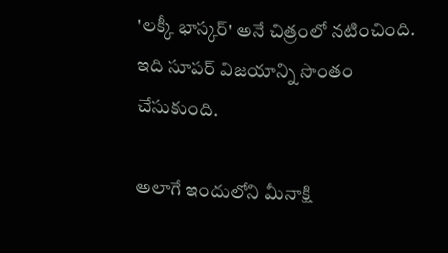'లక్కీ భాస్కర్' అనే చిత్రంలో నటించింది. ఇది సూపర్ విజయాన్ని సొంతం చేసుకుంది.

అలాగే ఇందులోని మీనాక్షి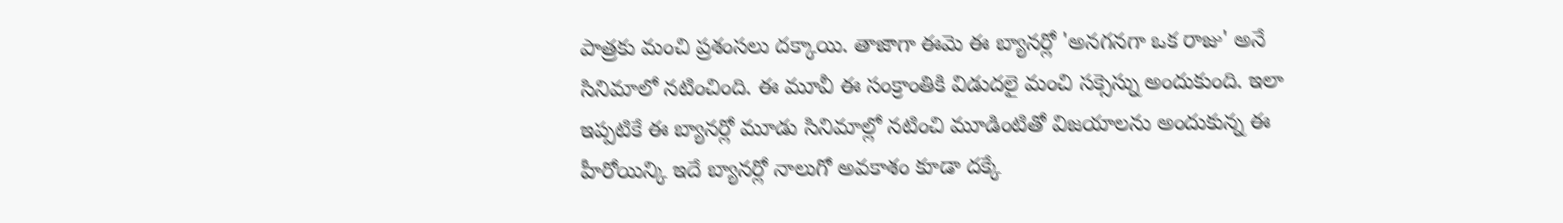పాత్రకు మంచి ప్రశంసలు దక్కాయి. తాజాగా ఈమె ఈ బ్యానర్లో 'అనగనగా ఒక రాజు' అనే సినిమాలో నటించింది. ఈ మూవీ ఈ సంక్రాంతికి విడుదలై మంచి సక్సెస్ను అందుకుంది. ఇలా ఇప్పటికే ఈ బ్యానర్లో మూడు సినిమాల్లో నటించి మూడింటితో విజయాలను అందుకున్న ఈ హీరోయిన్కి ఇదే బ్యానర్లో నాలుగో అవకాశం కూడా దక్కే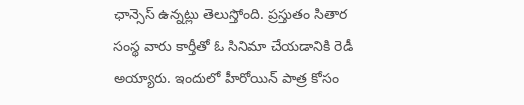ఛాన్సెస్ ఉన్నట్లు తెలుస్తోంది. ప్రస్తుతం సితార సంస్థ వారు కార్తీతో ఓ సినిమా చేయడానికి రెడీ అయ్యారు. ఇందులో హీరోయిన్ పాత్ర కోసం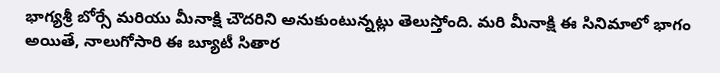భాగ్యశ్రీ బోర్సే మరియు మీనాక్షి చౌదరిని అనుకుంటున్నట్లు తెలుస్తోంది. మరి మీనాక్షి ఈ సినిమాలో భాగం అయితే, నాలుగోసారి ఈ బ్యూటీ సితార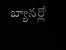బ్యానర్లో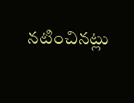నటించినట్లు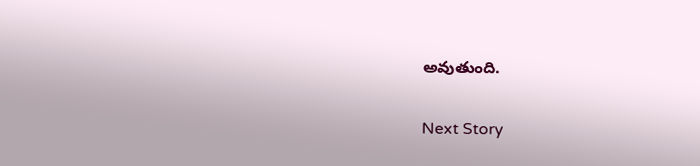అవుతుంది.

Next Story